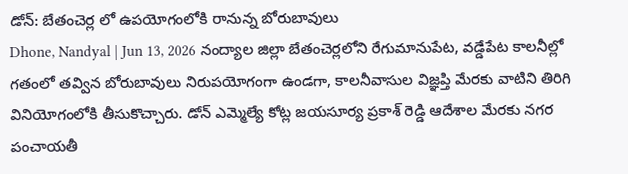డోన్: బేతంచెర్ల లో ఉపయోగంలోకి రానున్న బోరుబావులు
Dhone, Nandyal | Jun 13, 2026 నంద్యాల జిల్లా బేతంచెర్లలోని రేగుమానుపేట, వడ్డేపేట కాలనీల్లో గతంలో తవ్విన బోరుబావులు నిరుపయోగంగా ఉండగా, కాలనీవాసుల విజ్ఞప్తి మేరకు వాటిని తిరిగి వినియోగంలోకి తీసుకొచ్చారు. డోన్ ఎమ్మెల్యే కోట్ల జయసూర్య ప్రకాశ్ రెడ్డి ఆదేశాల మేరకు నగర పంచాయతీ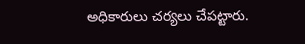అధికారులు చర్యలు చేపట్టారు.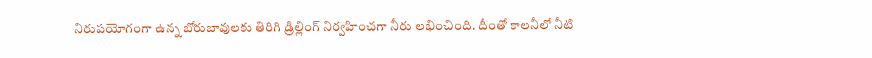నిరుపయోగంగా ఉన్న బోరుబావులకు తిరిగి డ్రిల్లింగ్ నిర్వహించగా నీరు లభించింది. దీంతో కాలనీలో నీటి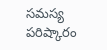సమస్య పరిష్కారం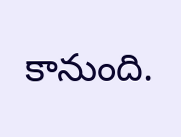కానుంది.